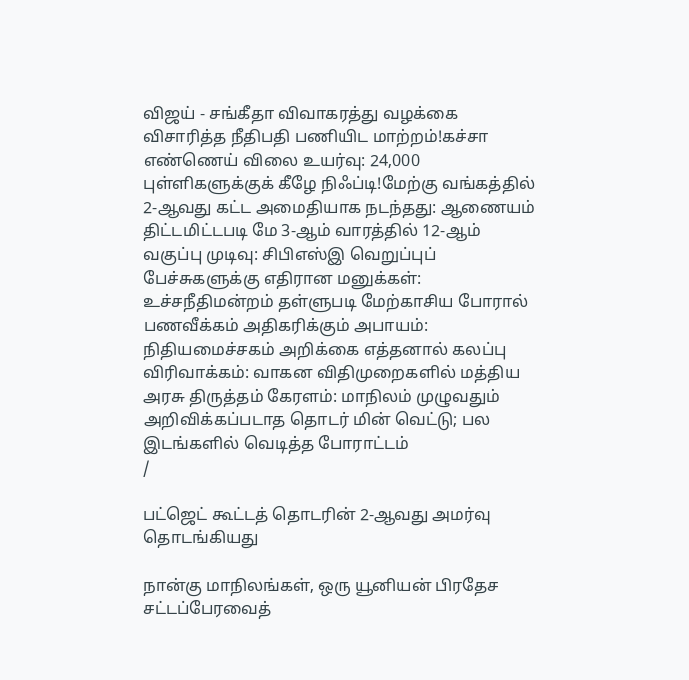விஜய் - சங்கீதா விவாகரத்து வழக்கை விசாரித்த நீதிபதி பணியிட மாற்றம்!கச்சா எண்ணெய் விலை உயர்வு: 24,000 புள்ளிகளுக்குக் கீழே நிஃப்டி!மேற்கு வங்கத்தில் 2-ஆவது கட்ட அமைதியாக நடந்தது: ஆணையம் திட்டமிட்டபடி மே 3-ஆம் வாரத்தில் 12-ஆம் வகுப்பு முடிவு: சிபிஎஸ்இ வெறுப்புப் பேச்சுகளுக்கு எதிரான மனுக்கள்: உச்சநீதிமன்றம் தள்ளுபடி மேற்காசிய போரால் பணவீக்கம் அதிகரிக்கும் அபாயம்: நிதியமைச்சகம் அறிக்கை எத்தனால் கலப்பு விரிவாக்கம்: வாகன விதிமுறைகளில் மத்திய அரசு திருத்தம் கேரளம்: மாநிலம் முழுவதும் அறிவிக்கப்படாத தொடர் மின் வெட்டு; பல இடங்களில் வெடித்த போராட்டம்
/

பட்ஜெட் கூட்டத் தொடரின் 2-ஆவது அமர்வு தொடங்கியது

நான்கு மாநிலங்கள், ஒரு யூனியன் பிரதேச சட்டப்பேரவைத்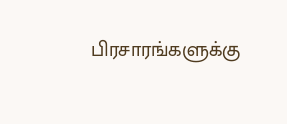பிரசாரங்களுக்கு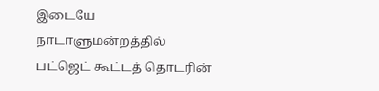இடையே நாடாளுமன்றத்தில் பட்ஜெட் கூட்டத் தொடரின்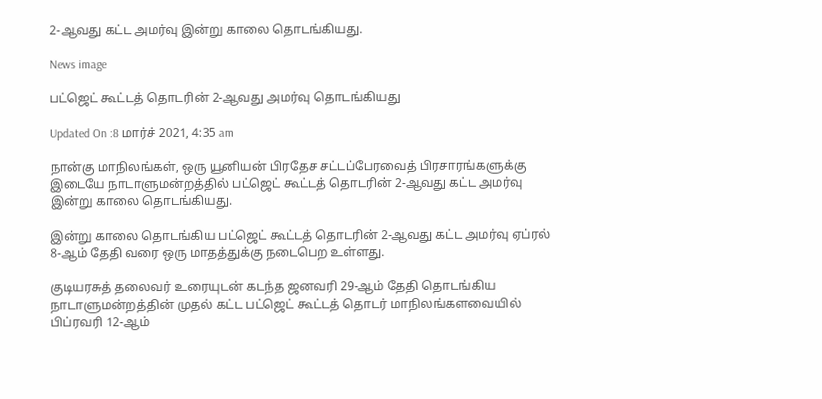2-ஆவது கட்ட அமர்வு இன்று காலை தொடங்கியது.

News image

பட்ஜெட் கூட்டத் தொடரின் 2-ஆவது அமர்வு தொடங்கியது

Updated On :8 மார்ச் 2021, 4:35 am

நான்கு மாநிலங்கள், ஒரு யூனியன் பிரதேச சட்டப்பேரவைத் பிரசாரங்களுக்கு இடையே நாடாளுமன்றத்தில் பட்ஜெட் கூட்டத் தொடரின் 2-ஆவது கட்ட அமர்வு இன்று காலை தொடங்கியது.

இன்று காலை தொடங்கிய பட்ஜெட் கூட்டத் தொடரின் 2-ஆவது கட்ட அமர்வு ஏப்ரல் 8-ஆம் தேதி வரை ஒரு மாதத்துக்கு நடைபெற உள்ளது.

குடியரசுத் தலைவர் உரையுடன் கடந்த ஜனவரி 29-ஆம் தேதி தொடங்கிய நாடாளுமன்றத்தின் முதல் கட்ட பட்ஜெட் கூட்டத் தொடர் மாநிலங்களவையில் பிப்ரவரி 12-ஆம்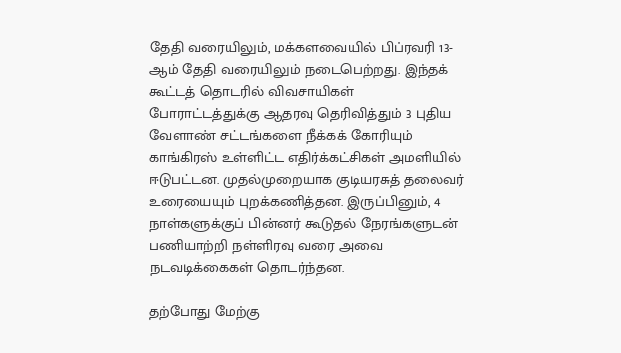தேதி வரையிலும், மக்களவையில் பிப்ரவரி 13-ஆம் தேதி வரையிலும் நடைபெற்றது. இந்தக் கூட்டத் தொடரில் விவசாயிகள் போராட்டத்துக்கு ஆதரவு தெரிவித்தும் 3 புதிய வேளாண் சட்டங்களை நீக்கக் கோரியும் காங்கிரஸ் உள்ளிட்ட எதிர்க்கட்சிகள் அமளியில் ஈடுபட்டன. முதல்முறையாக குடியரசுத் தலைவர் உரையையும் புறக்கணித்தன. இருப்பினும், 4 நாள்களுக்குப் பின்னர் கூடுதல் நேரங்களுடன் பணியாற்றி நள்ளிரவு வரை அவை நடவடிக்கைகள் தொடர்ந்தன.

தற்போது மேற்கு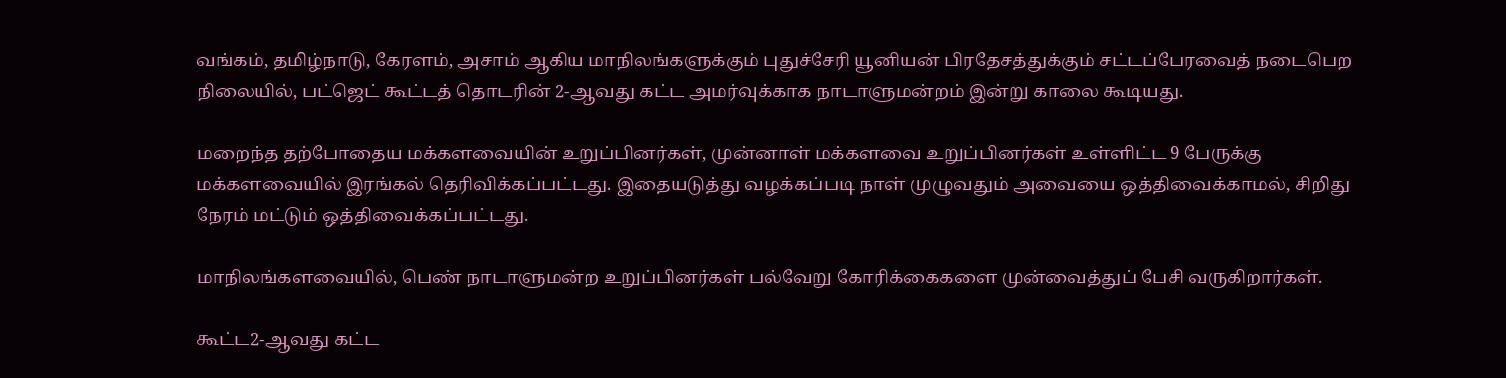வங்கம், தமிழ்நாடு, கேரளம், அசாம் ஆகிய மாநிலங்களுக்கும் புதுச்சேரி யூனியன் பிரதேசத்துக்கும் சட்டப்பேரவைத் நடைபெற நிலையில், பட்ஜெட் கூட்டத் தொடரின் 2-ஆவது கட்ட அமர்வுக்காக நாடாளுமன்றம் இன்று காலை கூடியது.

மறைந்த தற்போதைய மக்களவையின் உறுப்பினர்கள், முன்னாள் மக்களவை உறுப்பினர்கள் உள்ளிட்ட 9 பேருக்கு மக்களவையில் இரங்கல் தெரிவிக்கப்பட்டது. இதையடுத்து வழக்கப்படி நாள் முழுவதும் அவையை ஒத்திவைக்காமல், சிறிது நேரம் மட்டும் ஒத்திவைக்கப்பட்டது.

மாநிலங்களவையில், பெண் நாடாளுமன்ற உறுப்பினர்கள் பல்வேறு கோரிக்கைகளை முன்வைத்துப் பேசி வருகிறார்கள்.

கூட்ட2-ஆவது கட்ட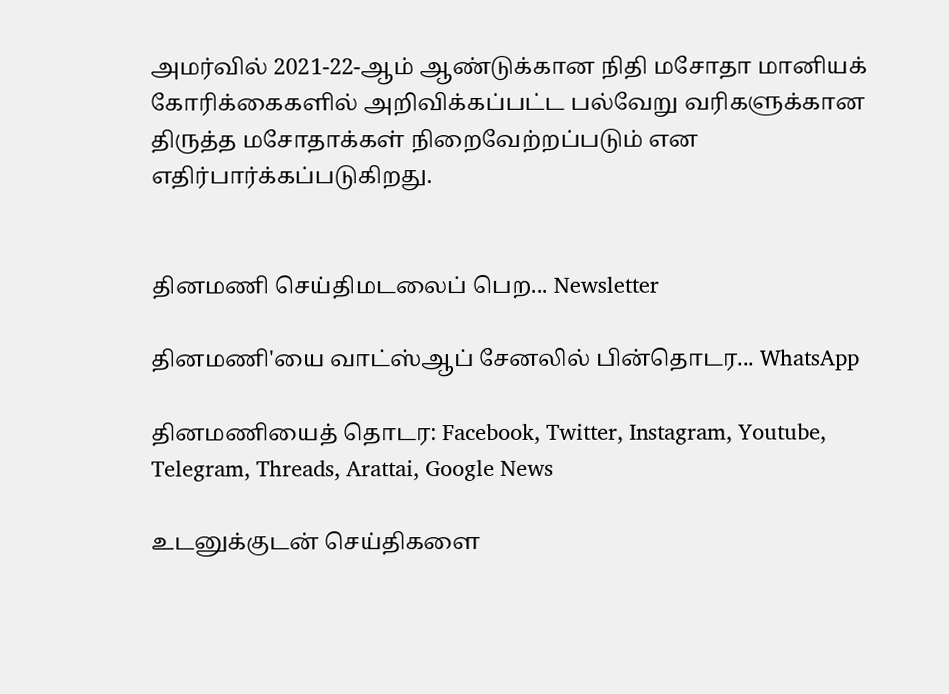அமர்வில் 2021-22-ஆம் ஆண்டுக்கான நிதி மசோதா மானியக் கோரிக்கைகளில் அறிவிக்கப்பட்ட பல்வேறு வரிகளுக்கான திருத்த மசோதாக்கள் நிறைவேற்றப்படும் என எதிர்பார்க்கப்படுகிறது.


தினமணி செய்திமடலைப் பெற... Newsletter

தினமணி'யை வாட்ஸ்ஆப் சேனலில் பின்தொடர... WhatsApp

தினமணியைத் தொடர: Facebook, Twitter, Instagram, Youtube, Telegram, Threads, Arattai, Google News

உடனுக்குடன் செய்திகளை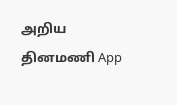அறிய தினமணி App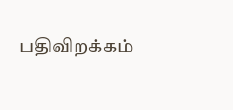பதிவிறக்கம்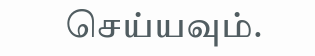செய்யவும்.